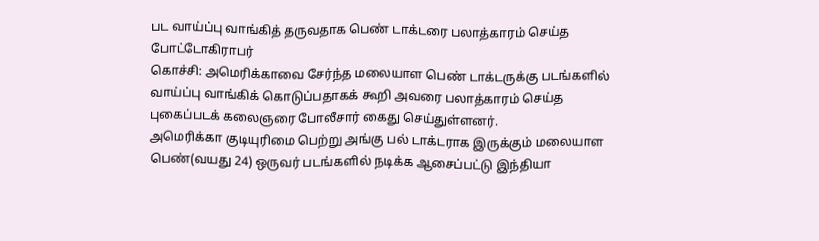பட வாய்ப்பு வாங்கித் தருவதாக பெண் டாக்டரை பலாத்காரம் செய்த போட்டோகிராபர்
கொச்சி: அமெரிக்காவை சேர்ந்த மலையாள பெண் டாக்டருக்கு படங்களில் வாய்ப்பு வாங்கிக் கொடுப்பதாகக் கூறி அவரை பலாத்காரம் செய்த புகைப்படக் கலைஞரை போலீசார் கைது செய்துள்ளனர்.
அமெரிக்கா குடியுரிமை பெற்று அங்கு பல் டாக்டராக இருக்கும் மலையாள பெண்(வயது 24) ஒருவர் படங்களில் நடிக்க ஆசைப்பட்டு இந்தியா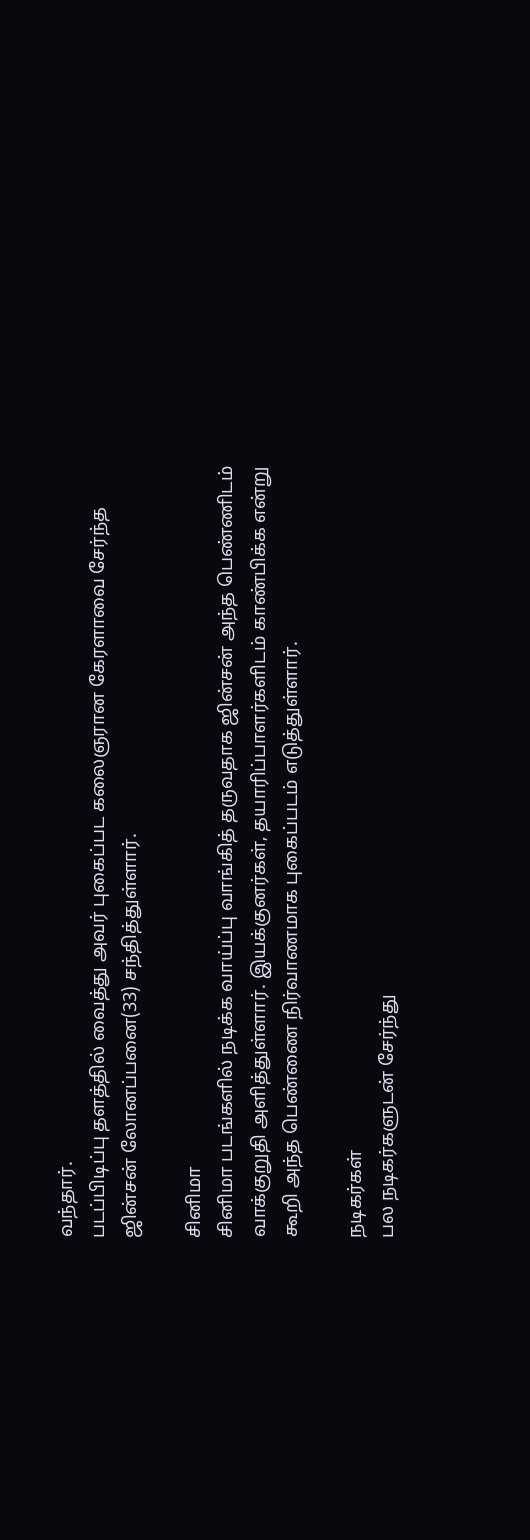வந்தார்.
படப்பிடிப்பு தளத்தில் வைத்து அவர் புகைப்பட கலைஞரான கேரளாவை சேர்ந்த ஜின்சன் லோனப்பனை(33) சந்தித்துள்ளார்.

சினிமா
சினிமா படங்களில் நடிக்க வாய்ப்பு வாங்கித் தருவதாக ஜின்சன் அந்த பெண்ணிடம் வாக்குறுதி அளித்துள்ளார். இயக்குனர்கள், தயாரிப்பாளர்களிடம் காண்பிக்க என்று கூறி அந்த பெண்ணை நிர்வாணமாக புகைப்படம் எடுத்துள்ளார்.

நடிகர்கள்
பல நடிகர்களுடன் சேர்ந்து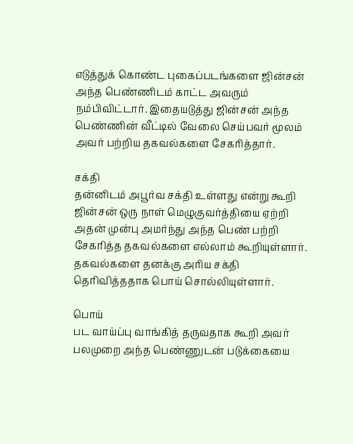எடுத்துக் கொண்ட புகைப்படங்களை ஜின்சன் அந்த பெண்ணிடம் காட்ட அவரும் நம்பிவிட்டார். இதையடுத்து ஜின்சன் அந்த பெண்ணின் வீட்டில் வேலை செய்பவர் மூலம் அவர் பற்றிய தகவல்களை சேகரித்தார்.

சக்தி
தன்னிடம் அபூர்வ சக்தி உள்ளது என்று கூறி ஜின்சன் ஒரு நாள் மெழுகுவர்த்தியை ஏற்றி அதன் முன்பு அமர்ந்து அந்த பெண் பற்றி சேகரித்த தகவல்களை எல்லாம் கூறியுள்ளார். தகவல்களை தனக்கு அரிய சக்தி தெரிவித்ததாக பொய் சொல்லியுள்ளார்.

பொய்
பட வாய்ப்பு வாங்கித் தருவதாக கூறி அவர் பலமுறை அந்த பெண்ணுடன் படுக்கையை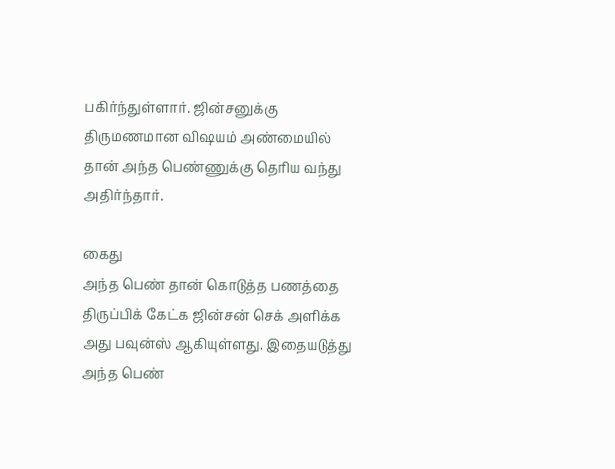பகிர்ந்துள்ளார். ஜின்சனுக்கு திருமணமான விஷயம் அண்மையில் தான் அந்த பெண்ணுக்கு தெரிய வந்து அதிர்ந்தார்.

கைது
அந்த பெண் தான் கொடுத்த பணத்தை திருப்பிக் கேட்க ஜின்சன் செக் அளிக்க அது பவுன்ஸ் ஆகியுள்ளது. இதையடுத்து அந்த பெண்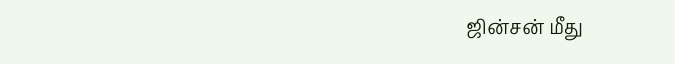ஜின்சன் மீது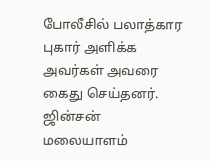போலீசில் பலாத்கார புகார் அளிக்க அவர்கள் அவரை கைது செய்தனர். ஜின்சன் மலையாளம்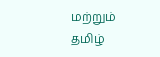மற்றும் தமிழ்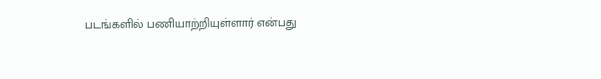படங்களில் பணியாற்றியுள்ளார் என்பது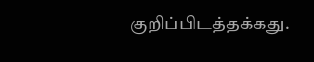குறிப்பிடத்தக்கது.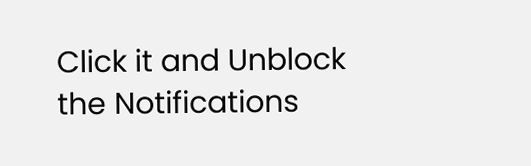Click it and Unblock the Notifications